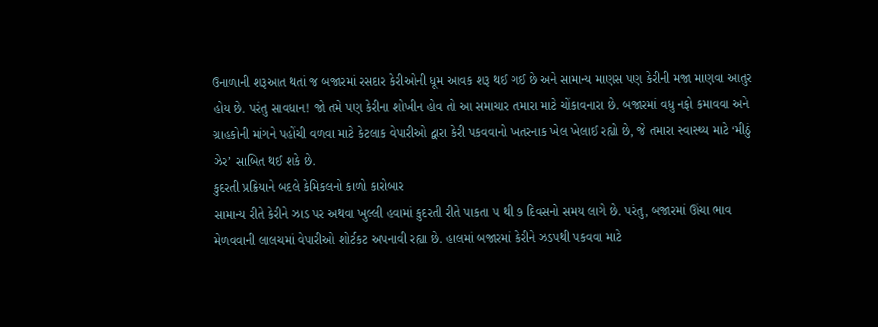ઉનાળાની શરૂઆત થતાં જ બજારમાં રસદાર કેરીઓની ધૂમ આવક શરૂ થઈ ગઈ છે અને સામાન્ય માણસ પણ કેરીની મજા માણવા આતુર હોય છે. પરંતુ સાવધાન! જો તમે પણ કેરીના શોખીન હોવ તો આ સમાચાર તમારા માટે ચોંકાવનારા છે. બજારમાં વધુ નફો કમાવવા અને ગ્રાહકોની માંગને પહોંચી વળવા માટે કેટલાક વેપારીઓ દ્વારા કેરી પકવવાનો ખતરનાક ખેલ ખેલાઈ રહ્યો છે, જે તમારા સ્વાસ્થ્ય માટે ‘મીઠું ઝેર’ સાબિત થઈ શકે છે.
કુદરતી પ્રક્રિયાને બદલે કેમિકલનો કાળો કારોબાર
સામાન્ય રીતે કેરીને ઝાડ પર અથવા ખુલ્લી હવામાં કુદરતી રીતે પાકતા ૫ થી ૭ દિવસનો સમય લાગે છે. પરંતુ, બજારમાં ઊંચા ભાવ મેળવવાની લાલચમાં વેપારીઓ શોર્ટકટ અપનાવી રહ્યા છે. હાલમાં બજારમાં કેરીને ઝડપથી પકવવા માટે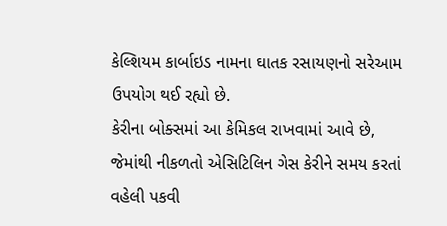કેલ્શિયમ કાર્બાઇડ નામના ઘાતક રસાયણનો સરેઆમ ઉપયોગ થઈ રહ્યો છે.
કેરીના બોક્સમાં આ કેમિકલ રાખવામાં આવે છે, જેમાંથી નીકળતો એસિટિલિન ગેસ કેરીને સમય કરતાં વહેલી પકવી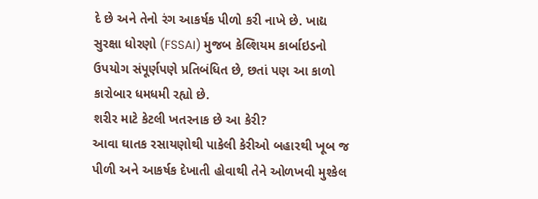દે છે અને તેનો રંગ આકર્ષક પીળો કરી નાખે છે. ખાદ્ય સુરક્ષા ધોરણો (FSSAI) મુજબ કેલ્શિયમ કાર્બાઇડનો ઉપયોગ સંપૂર્ણપણે પ્રતિબંધિત છે, છતાં પણ આ કાળો કારોબાર ધમધમી રહ્યો છે.
શરીર માટે કેટલી ખતરનાક છે આ કેરી?
આવા ઘાતક રસાયણોથી પાકેલી કેરીઓ બહારથી ખૂબ જ પીળી અને આકર્ષક દેખાતી હોવાથી તેને ઓળખવી મુશ્કેલ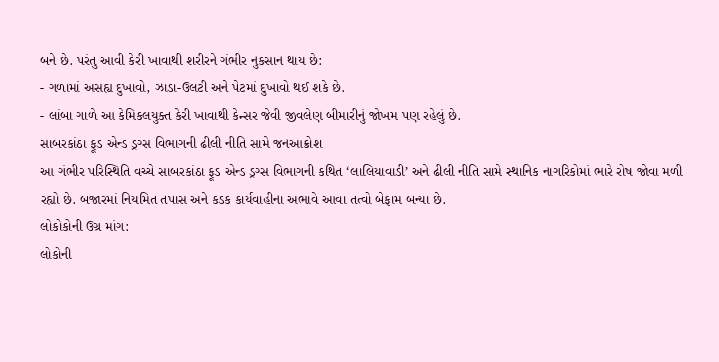બને છે. પરંતુ આવી કેરી ખાવાથી શરીરને ગંભીર નુકસાન થાય છે:
- ગળામાં અસહ્ય દુખાવો, ઝાડા-ઉલટી અને પેટમાં દુખાવો થઈ શકે છે.
- લાંબા ગાળે આ કેમિકલયુક્ત કેરી ખાવાથી કેન્સર જેવી જીવલેણ બીમારીનું જોખમ પણ રહેલું છે.
સાબરકાંઠા ફૂડ એન્ડ ડ્રગ્સ વિભાગની ઢીલી નીતિ સામે જનઆક્રોશ
આ ગંભીર પરિસ્થિતિ વચ્ચે સાબરકાંઠા ફૂડ એન્ડ ડ્રગ્સ વિભાગની કથિત ‘લાલિયાવાડી’ અને ઢીલી નીતિ સામે સ્થાનિક નાગરિકોમાં ભારે રોષ જોવા મળી રહ્યો છે. બજારમાં નિયમિત તપાસ અને કડક કાર્યવાહીના અભાવે આવા તત્વો બેફામ બન્યા છે.
લોકોકોની ઉગ્ર માંગ:
લોકોની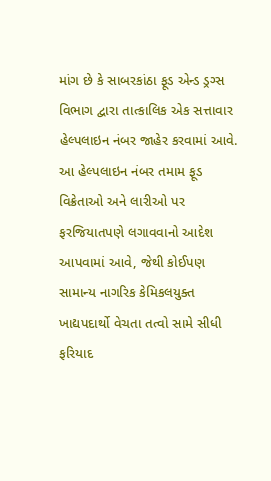માંગ છે કે સાબરકાંઠા ફૂડ એન્ડ ડ્રગ્સ વિભાગ દ્વારા તાત્કાલિક એક સત્તાવાર હેલ્પલાઇન નંબર જાહેર કરવામાં આવે. આ હેલ્પલાઇન નંબર તમામ ફૂડ વિક્રેતાઓ અને લારીઓ પર ફરજિયાતપણે લગાવવાનો આદેશ આપવામાં આવે, જેથી કોઈપણ સામાન્ય નાગરિક કેમિકલયુક્ત ખાદ્યપદાર્થો વેચતા તત્વો સામે સીધી ફરિયાદ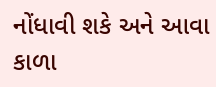નોંધાવી શકે અને આવા કાળા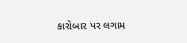કારોબાર પર લગામ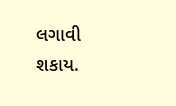લગાવી શકાય.